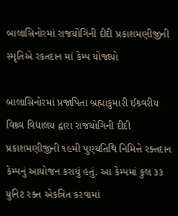બાલાસિનોરમાં રાજયોગિની દીદી પ્રકાશમણીજીની સ્મૃતિએ રકતદાન માં કેમ્પ યોજાયો

બાલાસિનોરમાં પ્રજાપિતા બ્રહ્માકુમારી ઈશ્ર્વરીય વિશ્ર્વ વિદ્યાલય દ્વારા રાજયોગિની દીદી પ્રકાશમણીજીની ૧૯મી પુણ્યતિથિ નિમિત્તે રક્તદાન કેમ્પનું આયોજન કરાયું હતું. આ કેમ્પમાં કુલ ૩૩ યુનિટ રક્ત એકત્રિત કરવામાં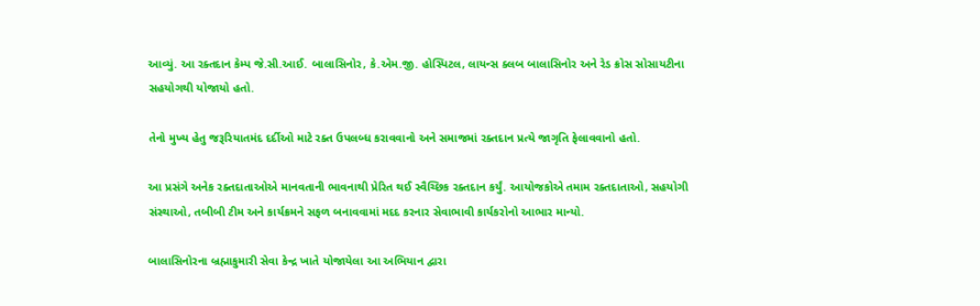આવ્યું. આ રક્તદાન કેમ્પ જે.સી.આઈ. બાલાસિનોર, કે.એમ.જી. હોસ્પિટલ, લાયન્સ ક્લબ બાલાસિનોર અને રેડ ક્રોસ સોસાયટીના સહયોગથી યોજાયો હતો.

તેનો મુખ્ય હેતુ જરૂરિયાતમંદ દર્દીઓ માટે રક્ત ઉપલબ્ધ કરાવવાનો અને સમાજમાં રક્તદાન પ્રત્યે જાગૃતિ ફેલાવવાનો હતો.

આ પ્રસંગે અનેક રક્તદાતાઓએ માનવતાની ભાવનાથી પ્રેરિત થઈ સ્વૈચ્છિક રક્તદાન કર્યું. આયોજકોએ તમામ રક્તદાતાઓ, સહયોગી સંસ્થાઓ, તબીબી ટીમ અને કાર્યક્રમને સફળ બનાવવામાં મદદ કરનાર સેવાભાવી કાર્યકરોનો આભાર માન્યો.

બાલાસિનોરના બ્રહ્માકુમારી સેવા કેન્દ્ર ખાતે યોજાયેલા આ અભિયાન દ્વારા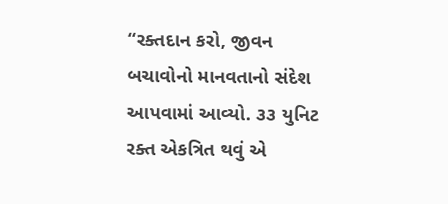“રક્તદાન કરો, જીવન બચાવોનો માનવતાનો સંદેશ આપવામાં આવ્યો. ૩૩ યુનિટ રક્ત એકત્રિત થવું એ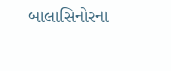બાલાસિનોરના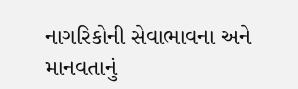નાગરિકોની સેવાભાવના અને માનવતાનું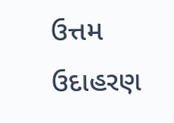ઉત્તમ ઉદાહરણ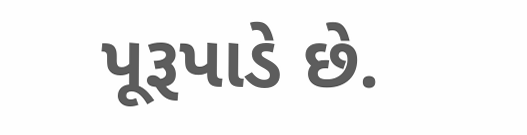પૂરૂપાડે છે.